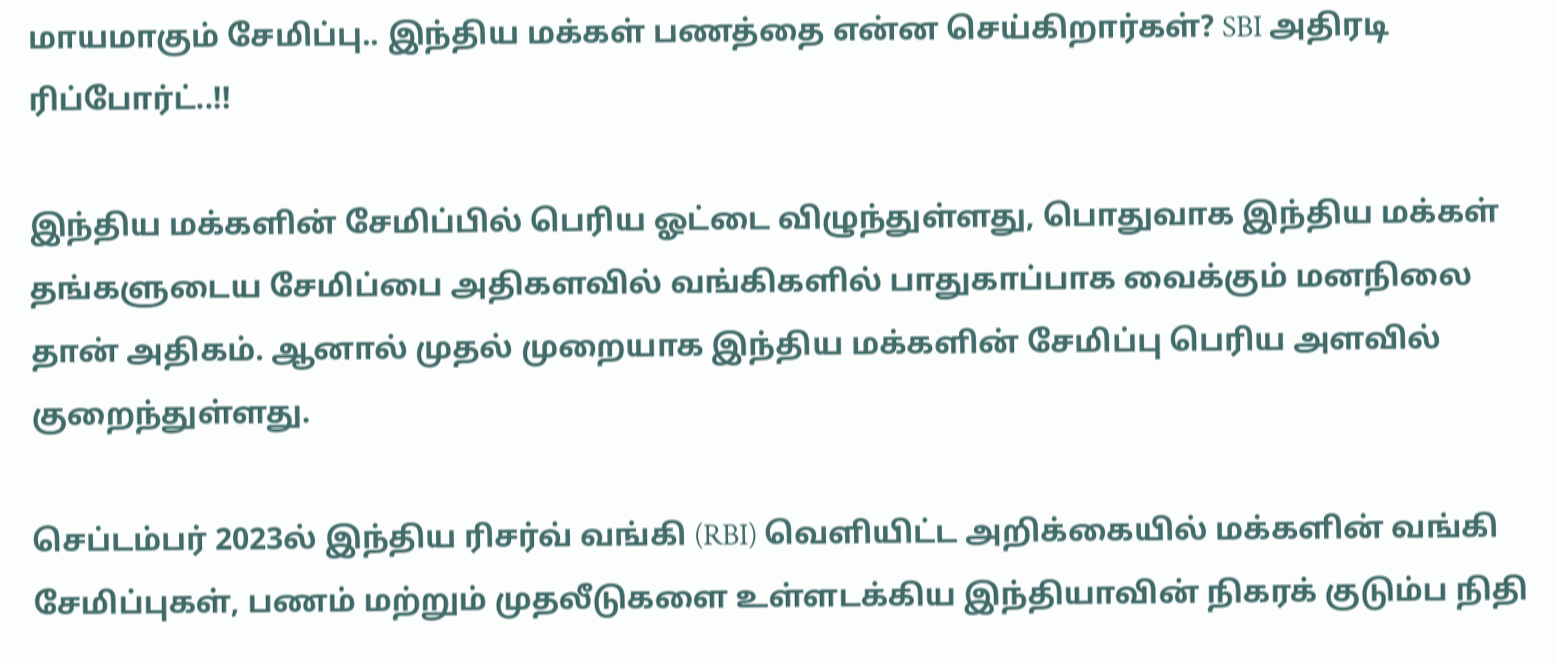மாயமாகும் சேமிப்பு.. இந்திய மக்கள் பணத்தை என்ன செய்கிறார்கள்? SBI அதிரடி ரிப்போர்ட்..!!

இந்திய மக்களின் சேமிப்பில் பெரிய ஓட்டை விழுந்துள்ளது, பொதுவாக இந்திய மக்கள் தங்களுடைய சேமிப்பை அதிகளவில் வங்கிகளில் பாதுகாப்பாக வைக்கும் மனநிலை தான் அதிகம். ஆனால் முதல் முறையாக இந்திய மக்களின் சேமிப்பு பெரிய அளவில் குறைந்துள்ளது.

செப்டம்பர் 2023ல் இந்திய ரிசர்வ் வங்கி (RBI) வெளியிட்ட அறிக்கையில் மக்களின் வங்கி சேமிப்புகள், பணம் மற்றும் முதலீடுகளை உள்ளடக்கிய இந்தியாவின் நிகரக் குடும்ப நிதி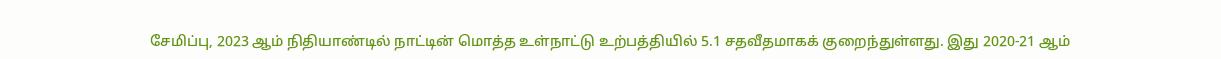சேமிப்பு, 2023 ஆம் நிதியாண்டில் நாட்டின் மொத்த உள்நாட்டு உற்பத்தியில் 5.1 சதவீதமாகக் குறைந்துள்ளது. இது 2020-21 ஆம்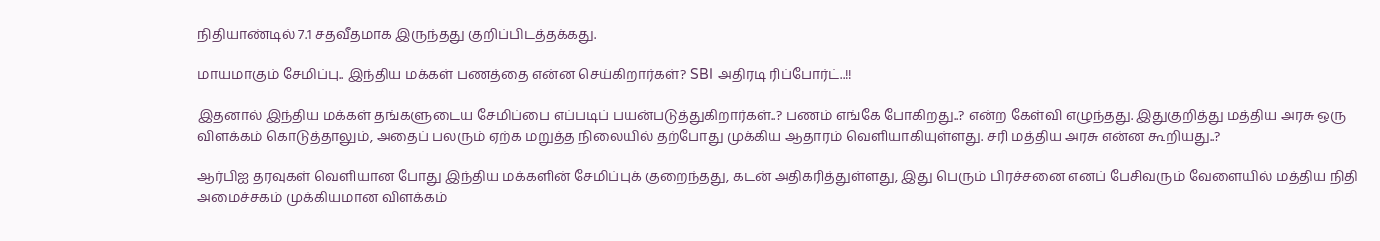நிதியாண்டில் 7.1 சதவீதமாக இருந்தது குறிப்பிடத்தக்கது.

மாயமாகும் சேமிப்பு.. இந்திய மக்கள் பணத்தை என்ன செய்கிறார்கள்? SBI அதிரடி ரிப்போர்ட்..!!

இதனால் இந்திய மக்கள் தங்களுடைய சேமிப்பை எப்படிப் பயன்படுத்துகிறார்கள்..? பணம் எங்கே போகிறது..? என்ற கேள்வி எழுந்தது. இதுகுறித்து மத்திய அரசு ஒரு விளக்கம் கொடுத்தாலும், அதைப் பலரும் ஏற்க மறுத்த நிலையில் தற்போது முக்கிய ஆதாரம் வெளியாகியுள்ளது. சரி மத்திய அரசு என்ன கூறியது..?

ஆர்பிஐ தரவுகள் வெளியான போது இந்திய மக்களின் சேமிப்புக் குறைந்தது, கடன் அதிகரித்துள்ளது, இது பெரும் பிரச்சனை எனப் பேசிவரும் வேளையில் மத்திய நிதி அமைச்சகம் முக்கியமான விளக்கம்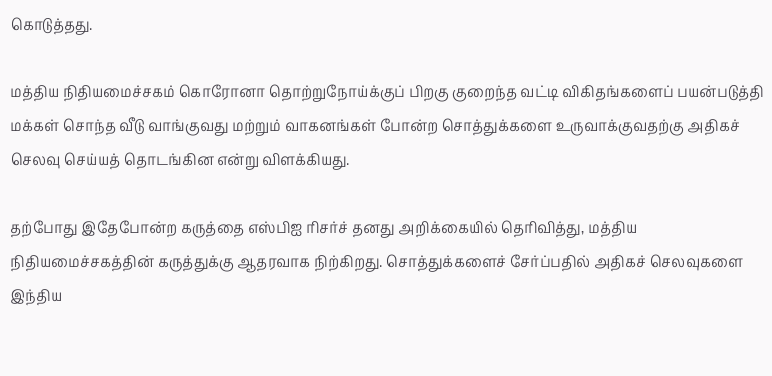கொடுத்தது.

மத்திய நிதியமைச்சகம் கொரோனா தொற்றுநோய்க்குப் பிறகு குறைந்த வட்டி விகிதங்களைப் பயன்படுத்தி மக்கள் சொந்த வீடு வாங்குவது மற்றும் வாகனங்கள் போன்ற சொத்துக்களை உருவாக்குவதற்கு அதிகச் செலவு செய்யத் தொடங்கின என்று விளக்கியது.

தற்போது இதேபோன்ற கருத்தை எஸ்பிஐ ரிசர்ச் தனது அறிக்கையில் தெரிவித்து, மத்திய நிதியமைச்சகத்தின் கருத்துக்கு ஆதரவாக நிற்கிறது. சொத்துக்களைச் சேர்ப்பதில் அதிகச் செலவுகளை இந்திய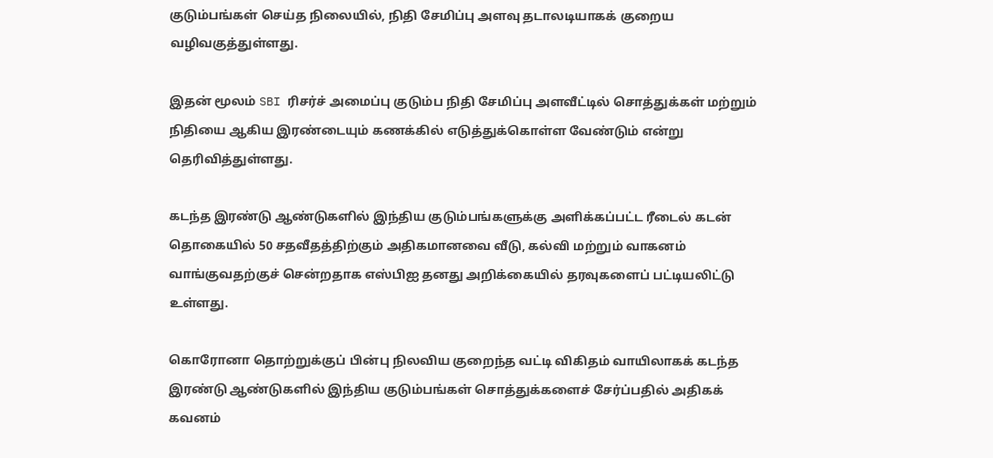குடும்பங்கள் செய்த நிலையில், நிதி சேமிப்பு அளவு தடாலடியாகக் குறைய வழிவகுத்துள்ளது.

இதன் மூலம் SBI ரிசர்ச் அமைப்பு குடும்ப நிதி சேமிப்பு அளவீட்டில் சொத்துக்கள் மற்றும் நிதியை ஆகிய இரண்டையும் கணக்கில் எடுத்துக்கொள்ள வேண்டும் என்று தெரிவித்துள்ளது.

கடந்த இரண்டு ஆண்டுகளில் இந்திய குடும்பங்களுக்கு அளிக்கப்பட்ட ரீடைல் கடன் தொகையில் 50 சதவீதத்திற்கும் அதிகமானவை வீடு, கல்வி மற்றும் வாகனம் வாங்குவதற்குச் சென்றதாக எஸ்பிஐ தனது அறிக்கையில் தரவுகளைப் பட்டியலிட்டு உள்ளது.

கொரோனா தொற்றுக்குப் பின்பு நிலவிய குறைந்த வட்டி விகிதம் வாயிலாகக் கடந்த இரண்டு ஆண்டுகளில் இந்திய குடும்பங்கள் சொத்துக்களைச் சேர்ப்பதில் அதிகக் கவனம்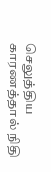செலுத்திய காரணத்தால் நிதி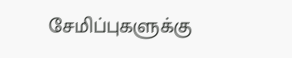சேமிப்புகளுக்கு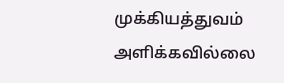முக்கியத்துவம் அளிக்கவில்லை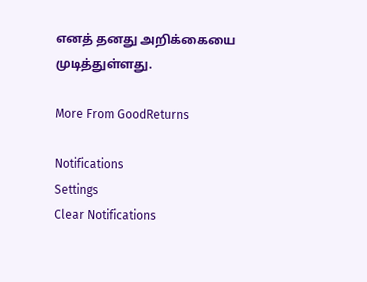எனத் தனது அறிக்கையை முடித்துள்ளது.

More From GoodReturns

Notifications
Settings
Clear Notifications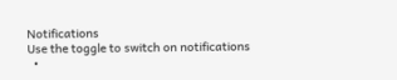Notifications
Use the toggle to switch on notifications
  •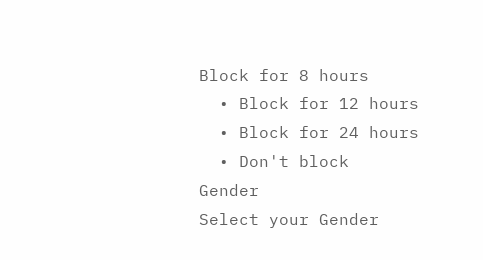Block for 8 hours
  • Block for 12 hours
  • Block for 24 hours
  • Don't block
Gender
Select your Gender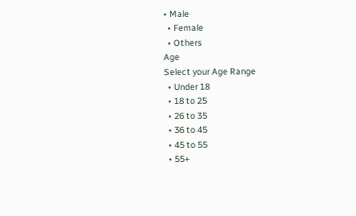• Male
  • Female
  • Others
Age
Select your Age Range
  • Under 18
  • 18 to 25
  • 26 to 35
  • 36 to 45
  • 45 to 55
  • 55+